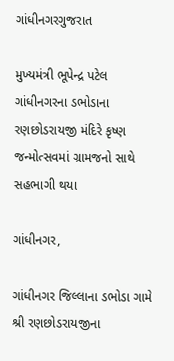ગાંધીનગરગુજરાત

મુખ્યમંત્રી ભૂપેન્દ્ર પટેલ ગાંધીનગરના ડભોડાના રણછોડરાયજી મંદિરે કૃષ્ણ જન્મોત્સવમાં ગ્રામજનો સાથે સહભાગી થયા

ગાંધીનગર,

ગાંધીનગર જિલ્લાના ડભોડા ગામે શ્રી રણછોડરાયજીના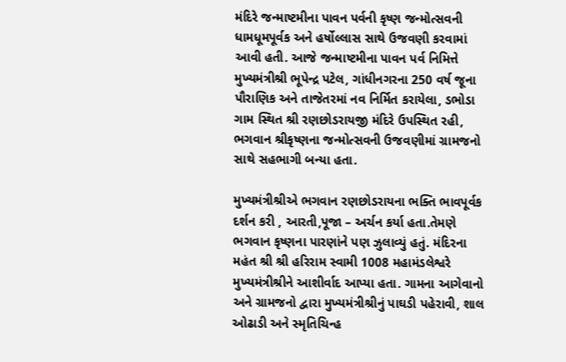મંદિરે જન્માષ્ટમીના પાવન પર્વની કૃષ્ણ જન્મોત્સવની ધામધૂમપૂર્વક અને હર્ષોલ્લાસ સાથે ઉજવણી કરવામાં આવી હતી. આજે જન્માષ્ટમીના પાવન પર્વ નિમિત્તે મુખ્યમંત્રીશ્રી ભૂપેન્દ્ર પટેલ, ગાંધીનગરના 250 વર્ષ જૂના પૌરાણિક અને તાજેતરમાં નવ નિર્મિત કરાયેલા, ડભોડા ગામ સ્થિત શ્રી રણછોડરાયજી મંદિરે ઉપસ્થિત રહી, ભગવાન શ્રીકૃષ્ણના જન્મોત્સવની ઉજવણીમાં ગ્રામજનો સાથે સહભાગી બન્યા હતા.

મુખ્યમંત્રીશ્રીએ ભગવાન રણછોડરાયના ભક્તિ ભાવપૂર્વક દર્શન કરી , આરતી,પૂજા – અર્ચન કર્યા હતા.તેમણે ભગવાન કૃષ્ણના પારણાંને પણ ઝુલાવ્યું હતું. મંદિરના મહંત શ્રી શ્રી હરિરામ સ્વામી 1008 મહામંડલેશ્વરે મુખ્યમંત્રીશ્રીને આશીર્વાદ આપ્યા હતા. ગામના આગેવાનો અને ગ્રામજનો દ્વારા મુખ્યમંત્રીશ્રીનું પાઘડી પહેરાવી, શાલ ઓઢાડી અને સ્મૃતિચિન્હ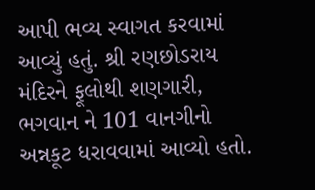આપી ભવ્ય સ્વાગત કરવામાં આવ્યું હતું. શ્રી રણછોડરાય મંદિરને ફૂલોથી શણગારી, ભગવાન ને 101 વાનગીનો અન્નકૂટ ધરાવવામાં આવ્યો હતો.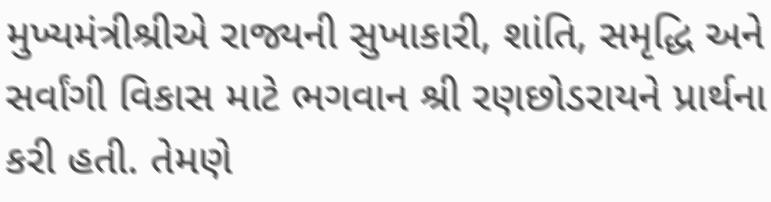મુખ્યમંત્રીશ્રીએ રાજ્યની સુખાકારી, શાંતિ, સમૃદ્ધિ અને સર્વાંગી વિકાસ માટે ભગવાન શ્રી રણછોડરાયને પ્રાર્થના કરી હતી. તેમણે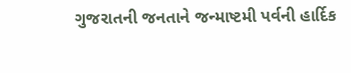ગુજરાતની જનતાને જન્માષ્ટમી પર્વની હાર્દિક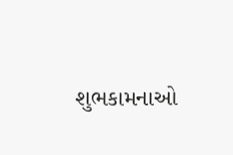શુભકામનાઓ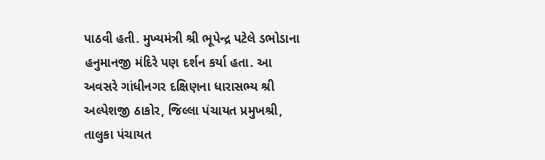પાઠવી હતી. મુખ્યમંત્રી શ્રી ભૂપેન્દ્ર પટેલે ડભોડાના હનુમાનજી મંદિરે પણ દર્શન કર્યા હતા. આ અવસરે ગાંધીનગર દક્ષિણના ધારાસભ્ય શ્રી અલ્પેશજી ઠાકોર, જિલ્લા પંચાયત પ્રમુખશ્રી, તાલુકા પંચાયત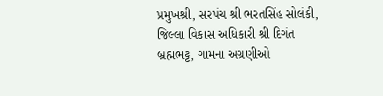પ્રમુખશ્રી, સરપંચ શ્રી ભરતસિંહ સોલંકી, જિલ્લા વિકાસ અધિકારી શ્રી દિગંત બ્રહ્મભટ્ટ, ગામના અગ્રણીઓ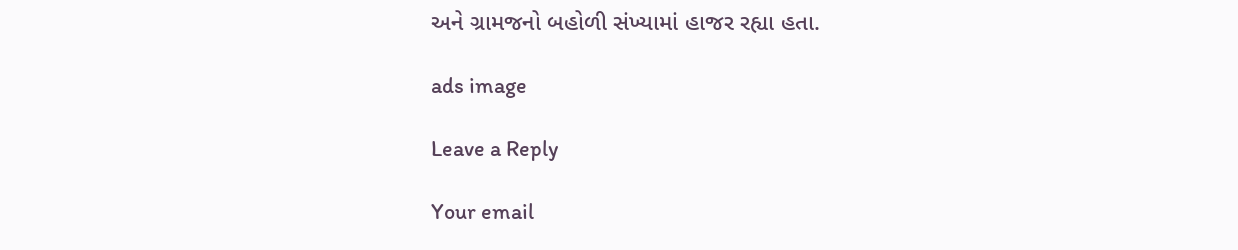અને ગ્રામજનો બહોળી સંખ્યામાં હાજર રહ્યા હતા.

ads image

Leave a Reply

Your email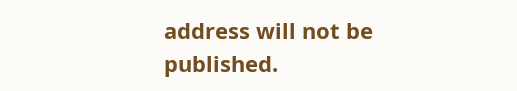address will not be published.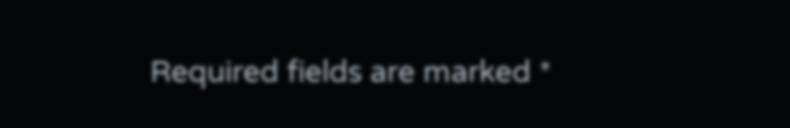Required fields are marked *